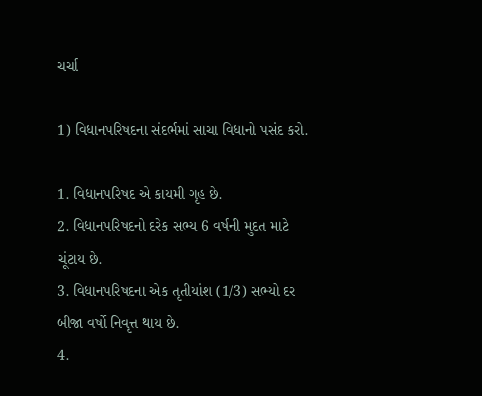ચર્ચા

1) વિધાનપરિષદના સંદર્ભમાં સાચા વિધાનો પસંદ કરો.

1. વિધાનપરિષદ એ કાયમી ગૃહ છે.
2. વિધાનપરિષદનો દરેક સભ્ય 6 વર્ષની મુદત માટે ચૂંટાય છે.
3. વિધાનપરિષદના એક તૃતીયાંશ (1/3) સભ્યો દર બીજા વર્ષો નિવૃત્ત થાય છે.
4.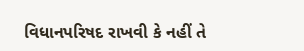વિધાનપરિષદ રાખવી કે નહીં તે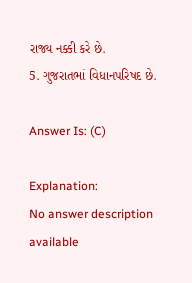રાજ્ય નક્કી કરે છે.
5. ગુજરાતભાં વિધાનપરિષદ છે.

Answer Is: (C)

Explanation:
No answer description available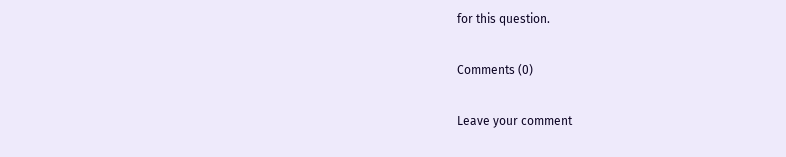for this question.

Comments (0)

Leave your comment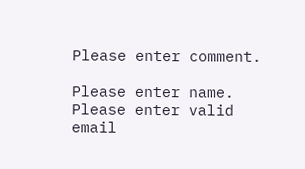Please enter comment.

Please enter name.
Please enter valid email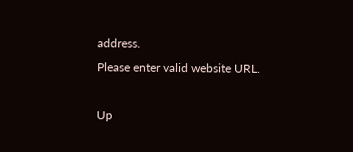address.
Please enter valid website URL.

Up